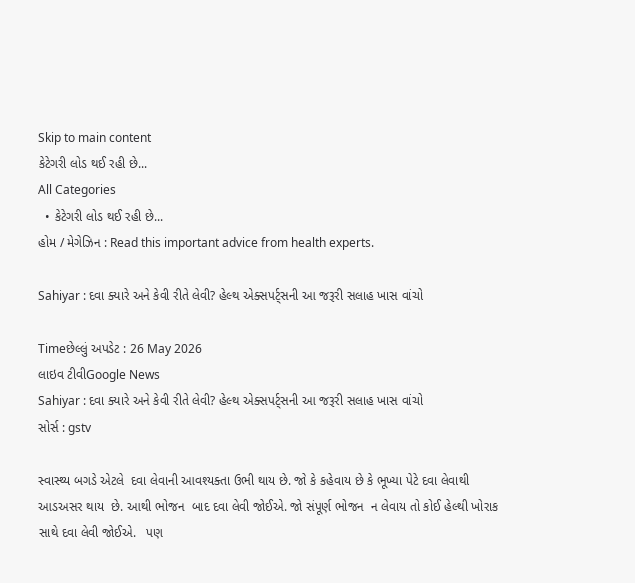Skip to main content
કેટેગરી લોડ થઈ રહી છે...
All Categories
  • કેટેગરી લોડ થઈ રહી છે...
હોમ / મેગેઝિન : Read this important advice from health experts.

Sahiyar : દવા ક્યારે અને કેવી રીતે લેવી? હેલ્થ એક્સપર્ટ્સની આ જરૂરી સલાહ ખાસ વાંચો

Timeછેલ્લું અપડેટ : 26 May 2026
લાઇવ ટીવીGoogle News
Sahiyar : દવા ક્યારે અને કેવી રીતે લેવી? હેલ્થ એક્સપર્ટ્સની આ જરૂરી સલાહ ખાસ વાંચો
સોર્સ : gstv

સ્વાસ્થ્ય બગડે એટલે  દવા લેવાની આવશ્યક્તા ઉભી થાય છે. જો કે કહેવાય છે કે ભૂખ્યા પેટે દવા લેવાથી  આડઅસર થાય  છે. આથી ભોજન  બાદ દવા લેવી જોઈએ. જો સંપૂર્ણ ભોજન  ન લેવાય તો કોઈ હેલ્થી ખોરાક સાથે દવા લેવી જોઈએ.   પણ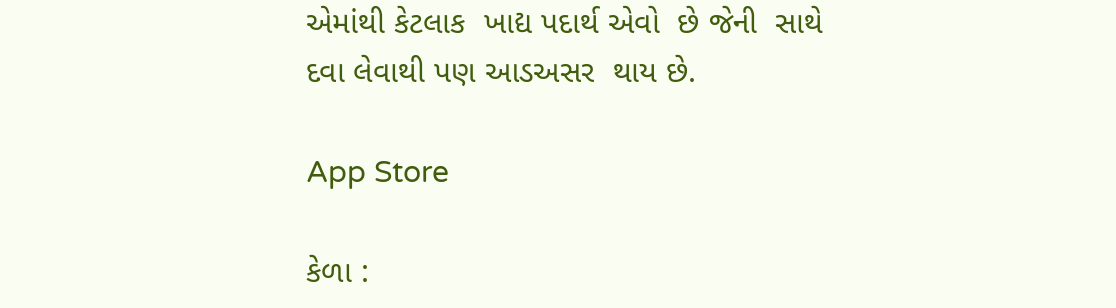એમાંથી કેટલાક  ખાદ્ય પદાર્થ એવો  છે જેની  સાથે  દવા લેવાથી પણ આડઅસર  થાય છે.

App Store

કેળા :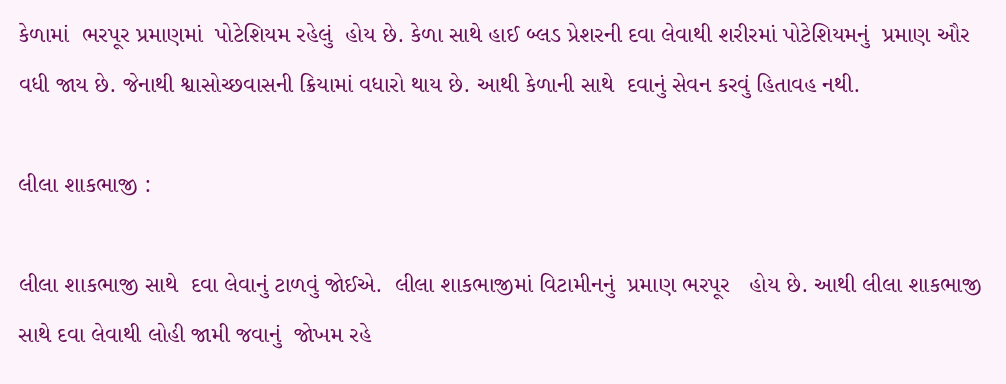કેળામાં  ભરપૂર પ્રમાણમાં  પોટેશિયમ રહેલું  હોય છે. કેળા સાથે હાઈ બ્લડ પ્રેશરની દવા લેવાથી શરીરમાં પોટેશિયમનું  પ્રમાણ ઔર વધી જાય છે. જેનાથી શ્વાસોચ્છવાસની ક્રિયામાં વધારો થાય છે. આથી કેળાની સાથે  દવાનું સેવન કરવું હિતાવહ નથી.

લીલા શાકભાજી :

લીલા શાકભાજી સાથે  દવા લેવાનું ટાળવું જોઈએ.  લીલા શાકભાજીમાં વિટામીનનું  પ્રમાણ ભરપૂર   હોય છે. આથી લીલા શાકભાજી સાથે દવા લેવાથી લોહી જામી જવાનું  જોખમ રહે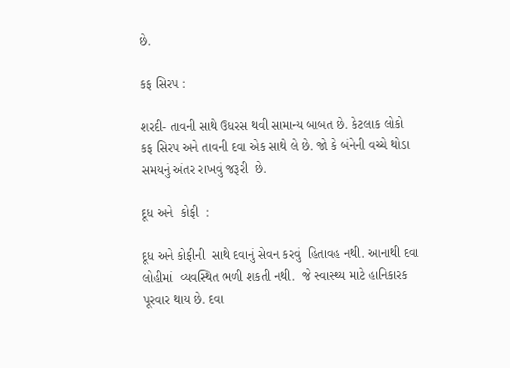છે.

કફ સિરપ :

શરદી- તાવની સાથે ઉધરસ થવી સામાન્ય બાબત છે. કેટલાક લોકો કફ સિરપ અને તાવની દવા એક સાથે લે છે. જો કે બંનેની વચ્ચે થોડા સમયનું અંતર રાખવું જરૂરી  છે.

દૂધ અને  કોફી  :

દૂધ અને કોફીની  સાથે દવાનું સેવન કરવું  હિતાવહ નથી. આનાથી દવા લોહીમાં  વ્યવસ્થિત ભળી શકતી નથી.  જે સ્વાસ્થ્ય માટે હાનિકારક  પૂરવાર થાય છે. દવા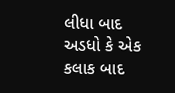લીધા બાદ અડધો કે એક કલાક બાદ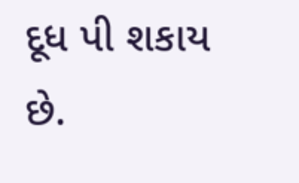દૂધ પી શકાય  છે.